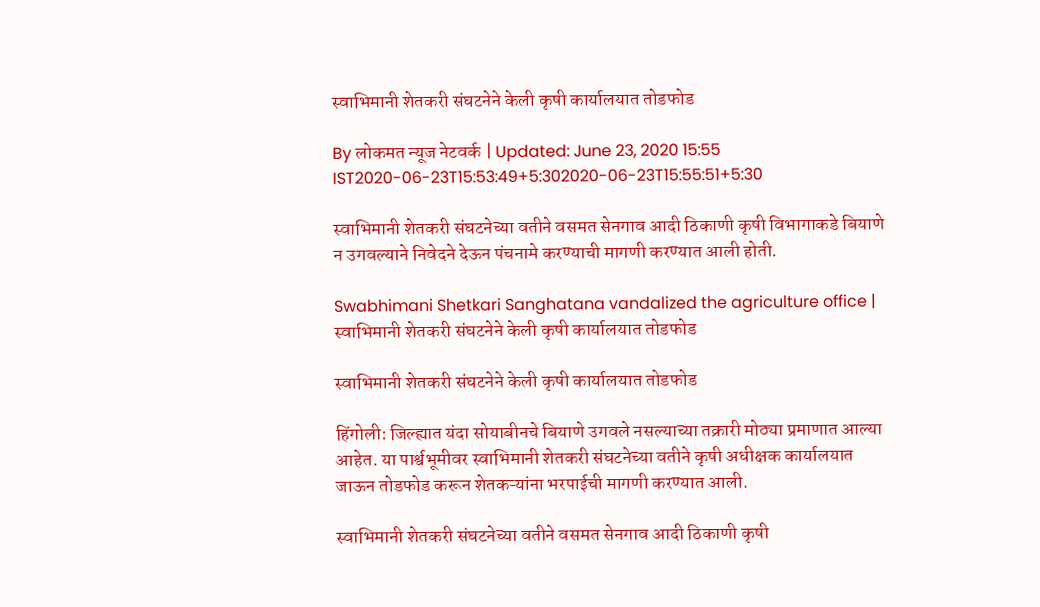स्वाभिमानी शेतकरी संघटनेने केली कृषी कार्यालयात तोडफोड

By लोकमत न्यूज नेटवर्क | Updated: June 23, 2020 15:55 IST2020-06-23T15:53:49+5:302020-06-23T15:55:51+5:30

स्वाभिमानी शेतकरी संघटनेच्या वतीने वसमत सेनगाव आदी ठिकाणी कृषी विभागाकडे बियाणे न उगवल्याने निवेदने देऊन पंचनामे करण्याची मागणी करण्यात आली होती.

Swabhimani Shetkari Sanghatana vandalized the agriculture office | स्वाभिमानी शेतकरी संघटनेने केली कृषी कार्यालयात तोडफोड

स्वाभिमानी शेतकरी संघटनेने केली कृषी कार्यालयात तोडफोड

हिंगोली: जिल्ह्यात यंदा सोयाबीनचे बियाणे उगवले नसल्याच्या तक्रारी मोठ्या प्रमाणात आल्या आहेत. या पार्श्वभूमीवर स्वाभिमानी शेतकरी संघटनेच्या वतीने कृषी अधीक्षक कार्यालयात जाऊन तोडफोड करून शेतकऱ्यांना भरपाईची मागणी करण्यात आली.

स्वाभिमानी शेतकरी संघटनेच्या वतीने वसमत सेनगाव आदी ठिकाणी कृषी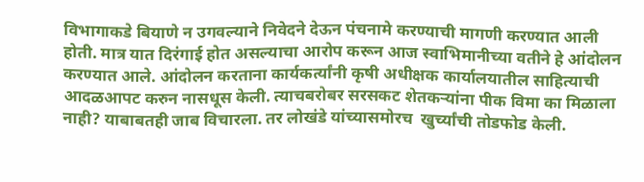विभागाकडे बियाणे न उगवल्याने निवेदने देऊन पंचनामे करण्याची मागणी करण्यात आली होती. मात्र यात दिरंगाई होत असल्याचा आरोप करून आज स्वाभिमानीच्या वतीने हे आंदोलन करण्यात आले. आंदोलन करताना कार्यकर्त्यांनी कृषी अधीक्षक कार्यालयातील साहित्याची आदळआपट करुन नासधूस केली. त्याचबरोबर सरसकट शेतकऱ्यांना पीक विमा का मिळाला नाही? याबाबतही जाब विचारला. तर लोखंडे यांच्यासमोरच  खुर्च्यांची तोडफोड केली.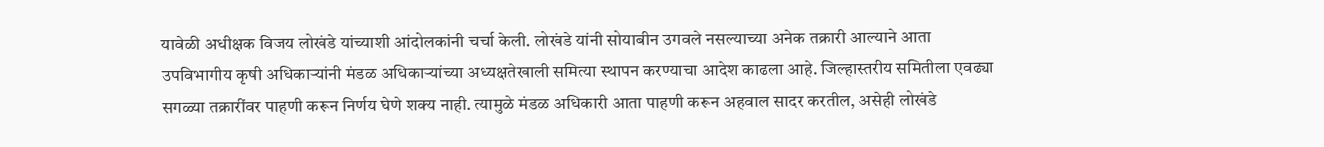यावेळी अधीक्षक विजय लोखंडे यांच्याशी आंदोलकांनी चर्चा केली. लोखंडे यांनी सोयाबीन उगवले नसल्याच्या अनेक तक्रारी आल्याने आता उपविभागीय कृषी अधिकाऱ्यांनी मंडळ अधिकाऱ्यांच्या अध्यक्षतेखाली समित्या स्थापन करण्याचा आदेश काढला आहे. जिल्हास्तरीय समितीला एवढ्या सगळ्या तक्रारींवर पाहणी करून निर्णय घेणे शक्य नाही. त्यामुळे मंडळ अधिकारी आता पाहणी करून अहवाल सादर करतील, असेही लोखंडे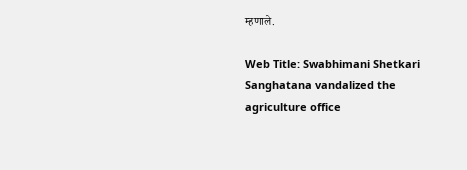म्हणाले.

Web Title: Swabhimani Shetkari Sanghatana vandalized the agriculture office